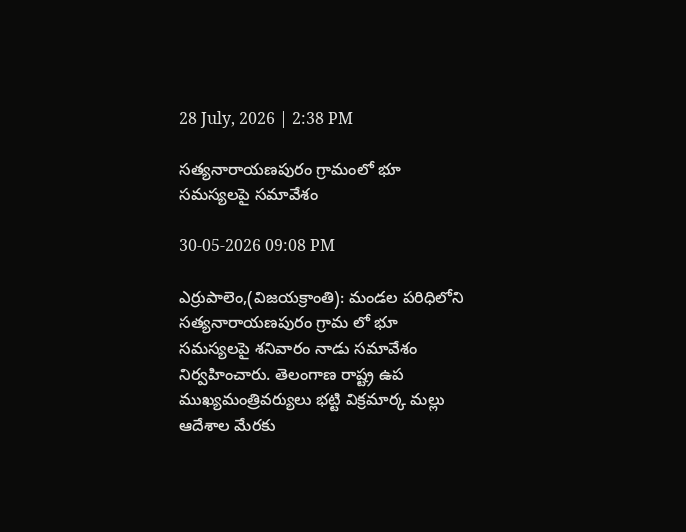28 July, 2026 | 2:38 PM

సత్యనారాయణపురం గ్రామంలో భూ సమస్యలపై సమావేశం

30-05-2026 09:08 PM

ఎర్రుపాలెం,(విజయక్రాంతి): మండల పరిధిలోని సత్యనారాయణపురం గ్రామ లో భూ సమస్యలపై శనివారం నాడు సమావేశం నిర్వహించారు. తెలంగాణ రాష్ట్ర ఉప ముఖ్యమంత్రివర్యులు భట్టి విక్రమార్క మల్లు  ఆదేశాల మేరకు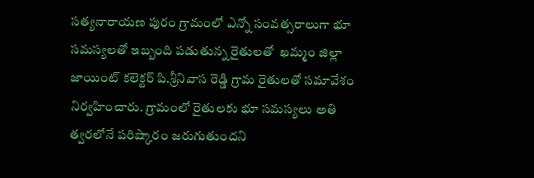సత్యనారాయణ పురం గ్రామంలో ఎన్నో సంవత్సరాలుగా భూ సమస్యలతో ఇబ్బంది పడుతున్న రైతులతో  ఖమ్మం జిల్లా జాయింట్ కలెక్టర్ పి.శ్రీనివాస రెడ్డి గ్రామ రైతులతో సమావేశం నిర్వహించారు. గ్రామంలో రైతులకు భూ సమస్యలు అతి త్వరలోనే పరిష్కారం జరుగుతుందని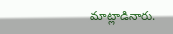మాట్లాడినారు.